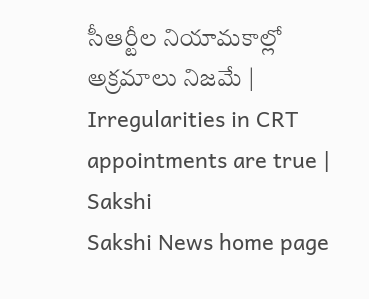సీఆర్టీల నియామకాల్లో అక్రమాలు నిజమే | Irregularities in CRT appointments are true | Sakshi
Sakshi News home page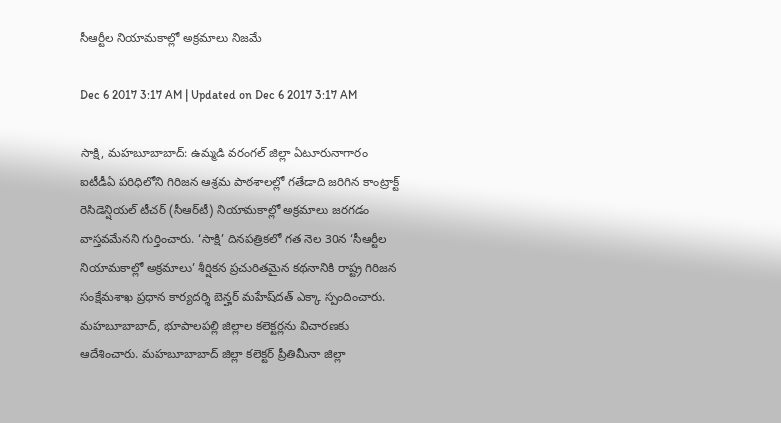సీఆర్టీల నియామకాల్లో అక్రమాలు నిజమే

Dec 6 2017 3:17 AM | Updated on Dec 6 2017 3:17 AM

సాక్షి, మహబూబాబాద్‌: ఉమ్మడి వరంగల్‌ జిల్లా ఏటూరునాగారం ఐటీడీఏ పరిధిలోని గిరిజన ఆశ్రమ పాఠశాలల్లో గతేడాది జరిగిన కాంట్రాక్ట్‌ రెసిడెన్షియల్‌ టీచర్‌ (సీఆర్‌టీ) నియామకాల్లో అక్రమాలు జరగడం వాస్తవమేనని గుర్తించారు. ‘సాక్షి’ దినపత్రికలో గత నెల 30న ‘సీఆర్టీల నియామకాల్లో అక్రమాలు’ శీర్షికన ప్రచురితమైన కథనానికి రాష్ట్ర గిరిజన సంక్షేమశాఖ ప్రధాన కార్యదర్శి బెన్హర్‌ మహేష్‌దత్‌ ఎక్కా స్పందించారు. మహబూబాబాద్, భూపాలపల్లి జిల్లాల కలెక్టర్లను విచారణకు ఆదేశించారు. మహబూబాబాద్‌ జిల్లా కలెక్టర్‌ ప్రీతిమీనా జిల్లా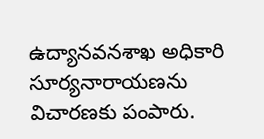ఉద్యానవనశాఖ అధికారి సూర్యనారాయణను విచారణకు పంపారు.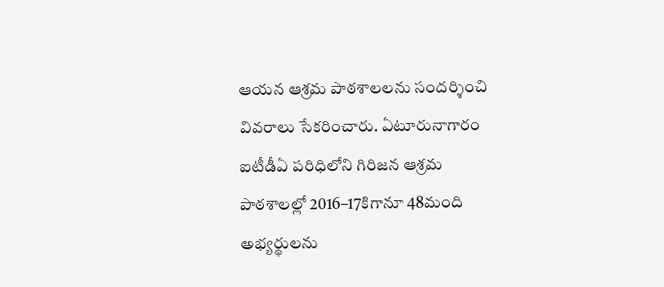ఆయన ఆశ్రమ పాఠశాలలను సందర్శించి వివరాలు సేకరించారు. ఏటూరునాగారం ఐటీడీఏ పరిధిలోని గిరిజన ఆశ్రమ పాఠశాలల్లో 2016–17కిగానూ 48మంది అభ్యర్థులను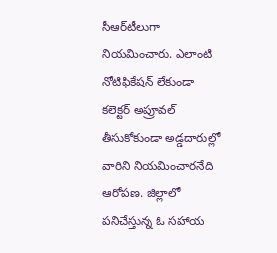సీఆర్‌టీలుగా నియమించారు. ఎలాంటి నోటిఫికేషన్‌ లేకుండా కలెక్టర్‌ అప్రూవల్‌ తీసుకోకుండా అడ్డదారుల్లో  వారిని నియమించారనేది ఆరోపణ. జిల్లాలో పనిచేస్తున్న ఓ సహాయ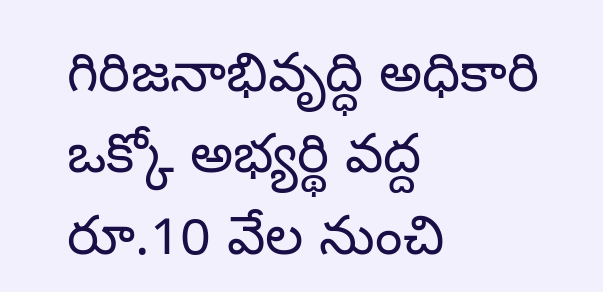గిరిజనాభివృద్ధి అధికారి ఒక్కో అభ్యర్థి వద్ద రూ.10 వేల నుంచి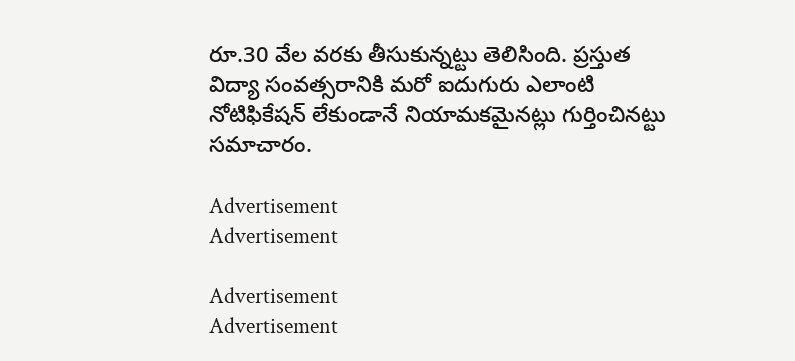రూ.30 వేల వరకు తీసుకున్నట్టు తెలిసింది. ప్రస్తుత విద్యా సంవత్సరానికి మరో ఐదుగురు ఎలాంటి నోటిఫికేషన్‌ లేకుండానే నియామకమైనట్లు గుర్తించినట్టు సమాచారం.

Advertisement
Advertisement

Advertisement
Advertisement